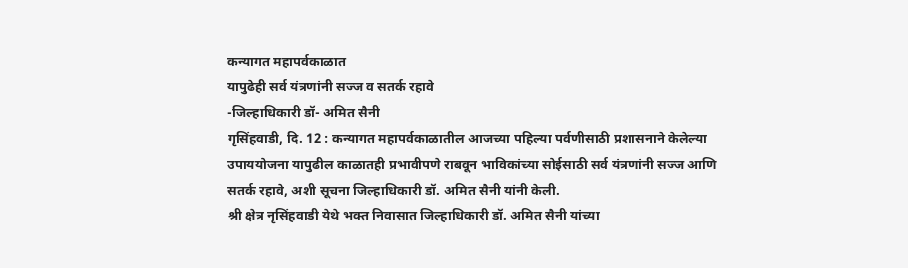कन्यागत महापर्वकाळात
यापुढेही सर्व यंत्रणांनी सज्ज व सतर्क रहावे
-जिल्हाधिकारी डॉ- अमित सैनी
गृसिंहवाडी, दि. 12 : कन्यागत महापर्वकाळातील आजच्या पहिल्या पर्वणीसाठी प्रशासनाने केलेल्या उपाययोजना यापुढील काळातही प्रभावीपणे राबवून भाविकांच्या सोईसाठी सर्व यंत्रणांनी सज्ज आणि सतर्क रहावे, अशी सूचना जिल्हाधिकारी डॉ. अमित सैनी यांनी केली.
श्री क्षेत्र नृसिंहवाडी येथे भक्त निवासात जिल्हाधिकारी डॉ. अमित सैनी यांच्या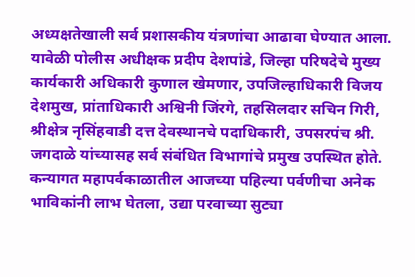अध्यक्षतेखाली सर्व प्रशासकीय यंत्रणांचा आढावा घेण्यात आला. यावेळी पोलीस अधीक्षक प्रदीप देशपांडे, जिल्हा परिषदेचे मुख्य कार्यकारी अधिकारी कुणाल खेमणार, उपजिल्हाधिकारी विजय देशमुख, प्रांताधिकारी अश्विनी जिंरगे, तहसिलदार सचिन गिरी, श्रीक्षेत्र नृसिंहवाडी दत्त देवस्थानचे पदाधिकारी, उपसरपंच श्री. जगदाळे यांच्यासह सर्व संबंधित विभागांचे प्रमुख उपस्थित होते.
कन्यागत महापर्वकाळातील आजच्या पहिल्या पर्वणीचा अनेक भाविकांनी लाभ घेतला, उद्या परवाच्या सुट्या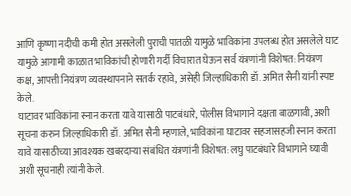आणि कृष्णा नदीची कमी होत असलेली पुराची पातळी यामुळे भाविकांना उपलब्ध होत असलेले घाट यामुळे आगामी काळात भाविकांची होणारी गर्दी विचारात घेऊन सर्व यंत्रणांनी विशेषत: नियंत्रण कक्ष, आपत्ती नियंत्रण व्यवस्थापनाने सतर्क रहावे, असेही जिल्हाधिकारी डॉ. अमित सैनी यांनी स्पष्ट केले.
घाटावर भाविकांना स्नान करता यावे यासाठी पाटबंधारे, पोलीस विभागाने दक्षता बाळगावी, अशी सूचना करुन जिल्हाधिकारी डॉ. अमित सैनी म्हणाले, भाविकांना घाटावर सहजासहजी स्नान करता यावे यासाठीच्या आवश्यक खबरदाऱ्या संबंधित यंत्रणांनी विशेषत: लघु पाटबंधारे विभागाने घ्यावी अशी सूचनाही त्यांनी केले.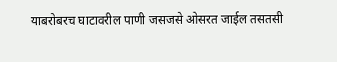याबरोबरच घाटावरील पाणी जसजसे ओसरत जाईल तसतसी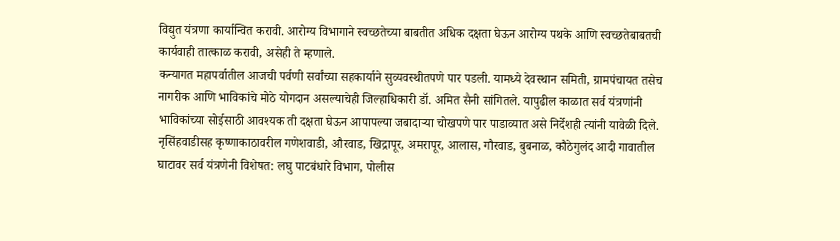विद्युत यंत्रणा कार्यान्वित करावी. आरोग्य विभागाने स्वच्छतेच्या बाबतीत अधिक दक्षता घेऊन आरोग्य पथके आणि स्वच्छतेबाबतची कार्यवाही तात्काळ करावी, असेही ते म्हणाले.
कन्यागत महापर्वातील आजची पर्वणी सर्वांच्या सहकार्याने सुव्यवस्थीतपणे पार पडली. यामध्ये देवस्थान समिती, ग्रामपंचायत तसेच नागरीक आणि भाविकांचे मोठे योगदान असल्याचेही जिल्हाधिकारी डॉ. अमित सैनी सांगितले. यापुढील काळात सर्व यंत्रणांनी भाविकांच्या सोईसाठी आवश्यक ती दक्षता घेऊन आपापल्या जबादाऱ्या चोखपणे पार पाडाव्यात असे निर्देशही त्यांनी यावेळी दिले. नृसिंहवाडीसह कृष्णाकाठावरील गणेशवाडी, औरवाड, खिद्रापूर, अमरापूर, आलास, गौरवाड, बुबनाळ, कौठेगुलंद आदी गावातील घाटावर सर्व यंत्रणेनी विशेषत: लघु पाटबंधारे विभाग, पोलीस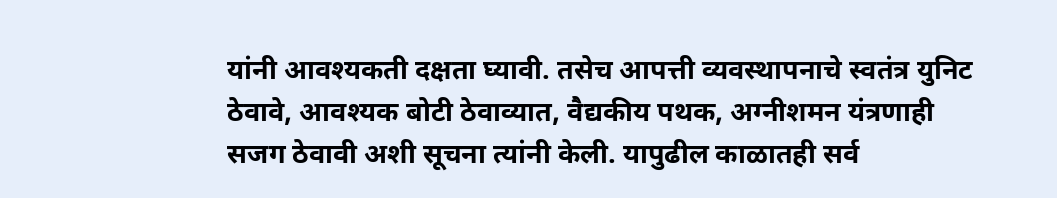यांनी आवश्यकती दक्षता घ्यावी. तसेच आपत्ती व्यवस्थापनाचे स्वतंत्र युनिट ठेवावे, आवश्यक बोटी ठेवाव्यात, वैद्यकीय पथक, अग्नीशमन यंत्रणाही सजग ठेवावी अशी सूचना त्यांनी केली. यापुढील काळातही सर्व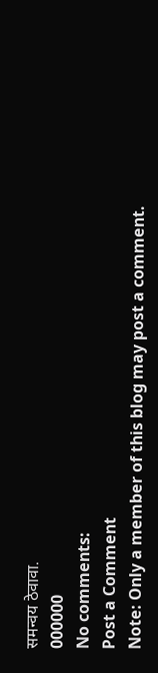समन्वय ठेवावा.
000000
No comments:
Post a Comment
Note: Only a member of this blog may post a comment.